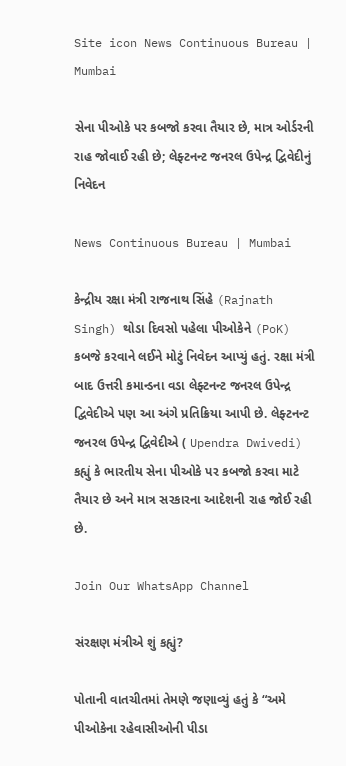Site icon News Continuous Bureau | Mumbai

સેના પીઓકે પર કબજો કરવા તૈયાર છે, માત્ર ઓર્ડરની રાહ જોવાઈ રહી છે; લેફ્ટનન્ટ જનરલ ઉપેન્દ્ર દ્વિવેદીનું નિવેદન

News Continuous Bureau | Mumbai

કેન્દ્રીય રક્ષા મંત્રી રાજનાથ સિંહે (Rajnath Singh) થોડા દિવસો પહેલા પીઓકેને (PoK) કબજે કરવાને લઈને મોટું નિવેદન આપ્યું હતું. રક્ષા મંત્રી બાદ ઉત્તરી કમાન્ડના વડા લેફ્ટનન્ટ જનરલ ઉપેન્દ્ર દ્વિવેદીએ પણ આ અંગે પ્રતિક્રિયા આપી છે. લેફ્ટનન્ટ જનરલ ઉપેન્દ્ર દ્વિવેદીએ ( Upendra Dwivedi) કહ્યું કે ભારતીય સેના પીઓકે પર કબજો કરવા માટે તૈયાર છે અને માત્ર સરકારના આદેશની રાહ જોઈ રહી છે.

Join Our WhatsApp Channel

સંરક્ષણ મંત્રીએ શું કહ્યું?

પોતાની વાતચીતમાં તેમણે જણાવ્યું હતું કે “અમે પીઓકેના રહેવાસીઓની પીડા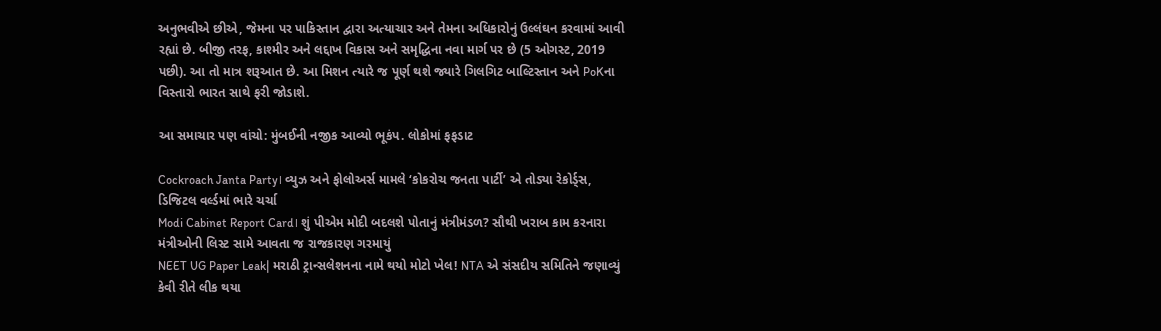અનુભવીએ છીએ, જેમના પર પાકિસ્તાન દ્વારા અત્યાચાર અને તેમના અધિકારોનું ઉલ્લંઘન કરવામાં આવી રહ્યાં છે. બીજી તરફ, કાશ્મીર અને લદ્દાખ વિકાસ અને સમૃદ્ધિના નવા માર્ગ પર છે (5 ઓગસ્ટ, 2019 પછી). આ તો માત્ર શરૂઆત છે. આ મિશન ત્યારે જ પૂર્ણ થશે જ્યારે ગિલગિટ બાલ્ટિસ્તાન અને PoKના વિસ્તારો ભારત સાથે ફરી જોડાશે.

આ સમાચાર પણ વાંચો: મુંબઈની નજીક આવ્યો ભૂકંપ. લોકોમાં ફફડાટ

Cockroach Janta Party। વ્યુઝ અને ફોલોઅર્સ મામલે ‘કોકરોચ જનતા પાર્ટી’ એ તોડ્યા રેકોર્ડ્સ, ડિજિટલ વર્લ્ડમાં ભારે ચર્ચા
Modi Cabinet Report Card। શું પીએમ મોદી બદલશે પોતાનું મંત્રીમંડળ? સૌથી ખરાબ કામ કરનારા મંત્રીઓની લિસ્ટ સામે આવતા જ રાજકારણ ગરમાયું
NEET UG Paper Leak| મરાઠી ટ્રાન્સલેશનના નામે થયો મોટો ખેલ! NTA એ સંસદીય સમિતિને જણાવ્યું કેવી રીતે લીક થયા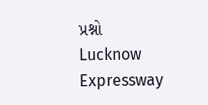પ્રશ્નો
Lucknow Expressway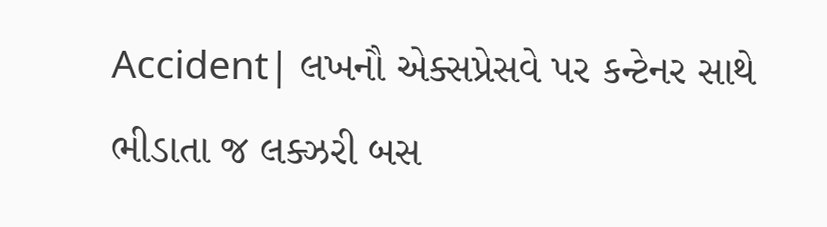Accident| લખનૌ એક્સપ્રેસવે પર કન્ટેનર સાથે ભીડાતા જ લક્ઝરી બસ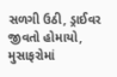સળગી ઉઠી, ડ્રાઈવર જીવતો હોમાયો, મુસાફરોમાં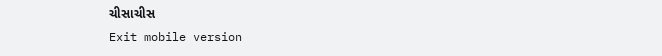ચીસાચીસ
Exit mobile version